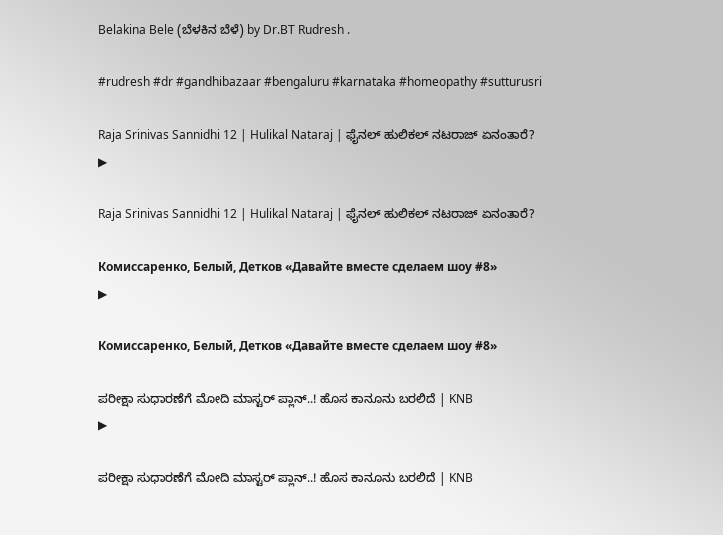Belakina Bele (ಬೆಳಕಿನ ಬೆಳೆ) by Dr.BT Rudresh .

#rudresh #dr #gandhibazaar #bengaluru #karnataka #homeopathy #sutturusri

Raja Srinivas Sannidhi 12 | Hulikal Nataraj | ಫೈನಲ್ ಹುಲಿಕಲ್ ನಟರಾಜ್ ಏನಂತಾರೆ?
▶

Raja Srinivas Sannidhi 12 | Hulikal Nataraj | ಫೈನಲ್ ಹುಲಿಕಲ್ ನಟರಾಜ್ ಏನಂತಾರೆ?

Комиссаренко, Белый, Детков «Давайте вместе сделаем шоу #8»
▶

Комиссаренко, Белый, Детков «Давайте вместе сделаем шоу #8»

ಪರೀಕ್ಷಾ ಸುಧಾರಣೆಗೆ ಮೋದಿ ಮಾಸ್ಟರ್‌ ಪ್ಲಾನ್‌..! ಹೊಸ ಕಾನೂನು ಬರಲಿದೆ | KNB
▶

ಪರೀಕ್ಷಾ ಸುಧಾರಣೆಗೆ ಮೋದಿ ಮಾಸ್ಟರ್‌ ಪ್ಲಾನ್‌..! ಹೊಸ ಕಾನೂನು ಬರಲಿದೆ | KNB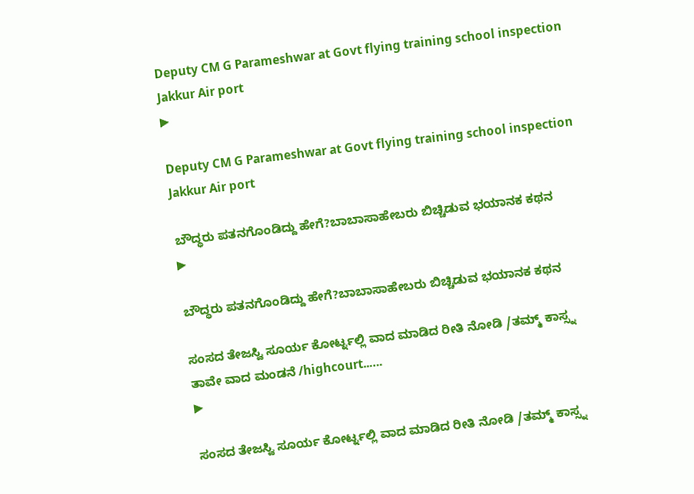Deputy CM G Parameshwar at Govt flying training school inspection Jakkur Air port
▶

Deputy CM G Parameshwar at Govt flying training school inspection Jakkur Air port

ಬೌದ್ಧರು ಪತನಗೊಂಡಿದ್ದು ಹೇಗೆ?ಬಾಬಾಸಾಹೇಬರು ಬಿಚ್ಚಿಡುವ ಭಯಾನಕ ಕಥನ
▶

ಬೌದ್ಧರು ಪತನಗೊಂಡಿದ್ದು ಹೇಗೆ?ಬಾಬಾಸಾಹೇಬರು ಬಿಚ್ಚಿಡುವ ಭಯಾನಕ ಕಥನ

ಸಂಸದ ತೇಜಸ್ವಿ ಸೂರ್ಯ ಕೋರ್ಟ್ನಲ್ಲಿ ವಾದ ಮಾಡಿದ ರೀತಿ ನೋಡಿ /ತಮ್ಮ್ ಕಾಸ್ಸ್ನ ತಾವೇ ವಾದ ಮಂಡನೆ /highcourt..….
▶

ಸಂಸದ ತೇಜಸ್ವಿ ಸೂರ್ಯ ಕೋರ್ಟ್ನಲ್ಲಿ ವಾದ ಮಾಡಿದ ರೀತಿ ನೋಡಿ /ತಮ್ಮ್ ಕಾಸ್ಸ್ನ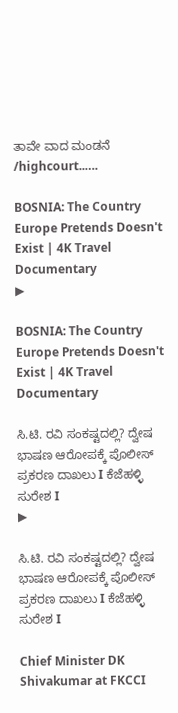ತಾವೇ ವಾದ ಮಂಡನೆ /highcourt..….

BOSNIA: The Country Europe Pretends Doesn't Exist | 4K Travel Documentary
▶

BOSNIA: The Country Europe Pretends Doesn't Exist | 4K Travel Documentary

ಸಿ.ಟಿ. ರವಿ ಸಂಕಷ್ಟದಲ್ಲಿ? ದ್ವೇಷ ಭಾಷಣ ಆರೋಪಕ್ಕೆ ಪೊಲೀಸ್ ಪ್ರಕರಣ ದಾಖಲು I ಕೆಜೆಹಳ್ಳಿ ಸುರೇಶ I
▶

ಸಿ.ಟಿ. ರವಿ ಸಂಕಷ್ಟದಲ್ಲಿ? ದ್ವೇಷ ಭಾಷಣ ಆರೋಪಕ್ಕೆ ಪೊಲೀಸ್ ಪ್ರಕರಣ ದಾಖಲು I ಕೆಜೆಹಳ್ಳಿ ಸುರೇಶ I

Chief Minister DK Shivakumar at FKCCI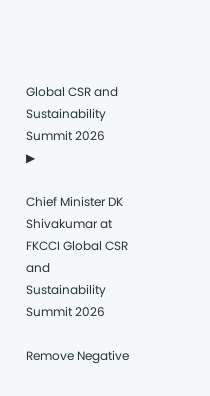Global CSR and Sustainability Summit 2026
▶

Chief Minister DK Shivakumar at FKCCI Global CSR and Sustainability Summit 2026

Remove Negative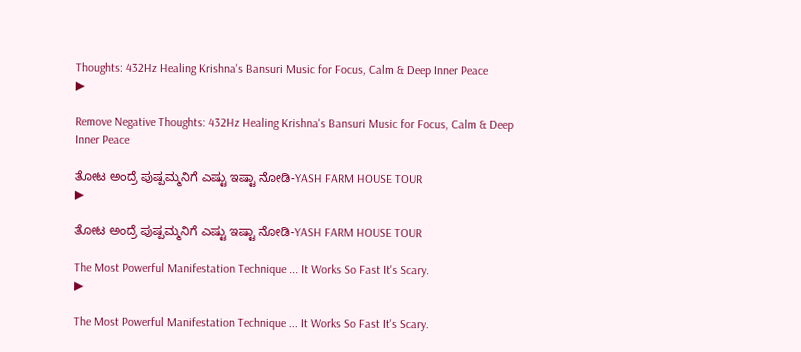Thoughts: 432Hz Healing Krishna's Bansuri Music for Focus, Calm & Deep Inner Peace
▶

Remove Negative Thoughts: 432Hz Healing Krishna's Bansuri Music for Focus, Calm & Deep Inner Peace

ತೋಟ ಅಂದ್ರೆ ಪುಷ್ಪಮ್ಮನಿಗೆ ಎಷ್ಟು ಇಷ್ಟಾ ನೋಡಿ-YASH FARM HOUSE TOUR
▶

ತೋಟ ಅಂದ್ರೆ ಪುಷ್ಪಮ್ಮನಿಗೆ ಎಷ್ಟು ಇಷ್ಟಾ ನೋಡಿ-YASH FARM HOUSE TOUR

The Most Powerful Manifestation Technique ... It Works So Fast It's Scary.
▶

The Most Powerful Manifestation Technique ... It Works So Fast It's Scary.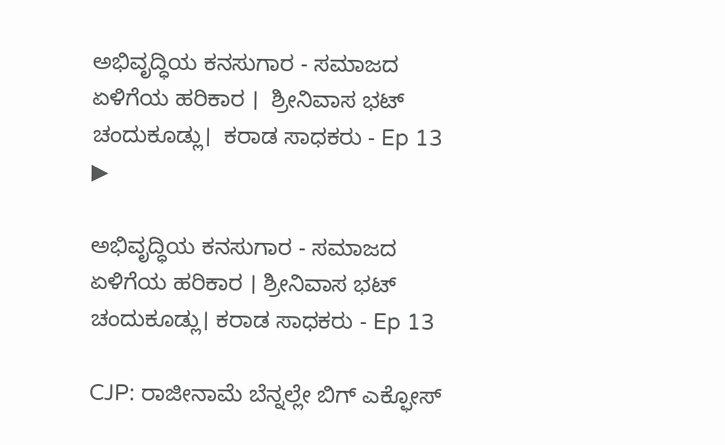ಅಭಿವೃದ್ಧಿಯ ಕನಸುಗಾರ - ಸಮಾಜದ ಏಳಿಗೆಯ ಹರಿಕಾರ ।  ಶ್ರೀನಿವಾಸ ಭಟ್ ಚಂದುಕೂಡ್ಲು।  ಕರಾಡ ಸಾಧಕರು - Ep 13
▶

ಅಭಿವೃದ್ಧಿಯ ಕನಸುಗಾರ - ಸಮಾಜದ ಏಳಿಗೆಯ ಹರಿಕಾರ । ಶ್ರೀನಿವಾಸ ಭಟ್ ಚಂದುಕೂಡ್ಲು। ಕರಾಡ ಸಾಧಕರು - Ep 13

CJP: ರಾಜೀನಾಮೆ ಬೆನ್ನಲ್ಲೇ ಬಿಗ್ ಎಕ್ಫೋಸ್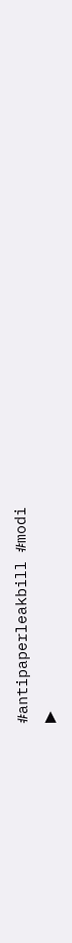#antipaperleakbill #modi
▶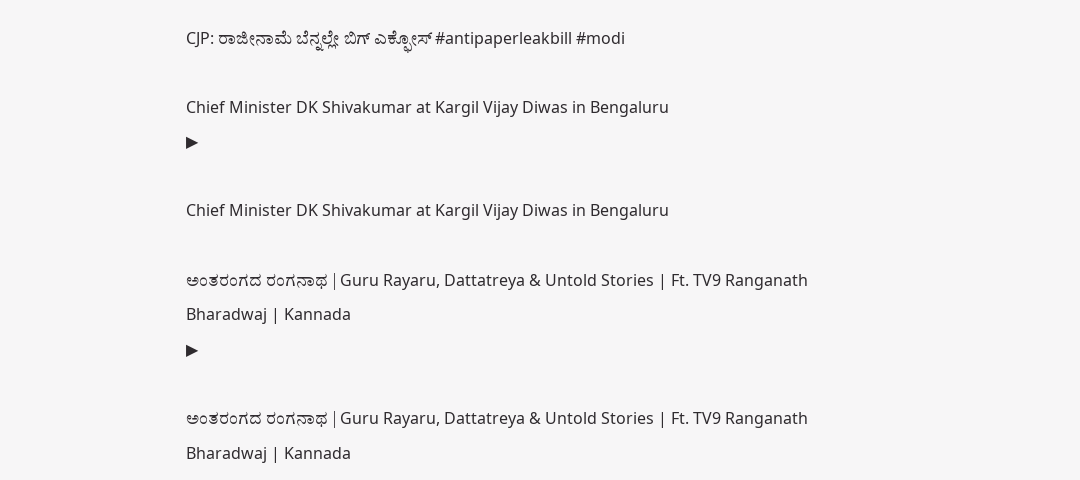CJP: ರಾಜೀನಾಮೆ ಬೆನ್ನಲ್ಲೇ ಬಿಗ್ ಎಕ್ಫೋಸ್ #antipaperleakbill #modi

Chief Minister DK Shivakumar at Kargil Vijay Diwas in Bengaluru
▶

Chief Minister DK Shivakumar at Kargil Vijay Diwas in Bengaluru

ಅಂತರಂಗದ ರಂಗನಾಥ | Guru Rayaru, Dattatreya & Untold Stories | Ft. TV9 Ranganath Bharadwaj | Kannada
▶

ಅಂತರಂಗದ ರಂಗನಾಥ | Guru Rayaru, Dattatreya & Untold Stories | Ft. TV9 Ranganath Bharadwaj | Kannada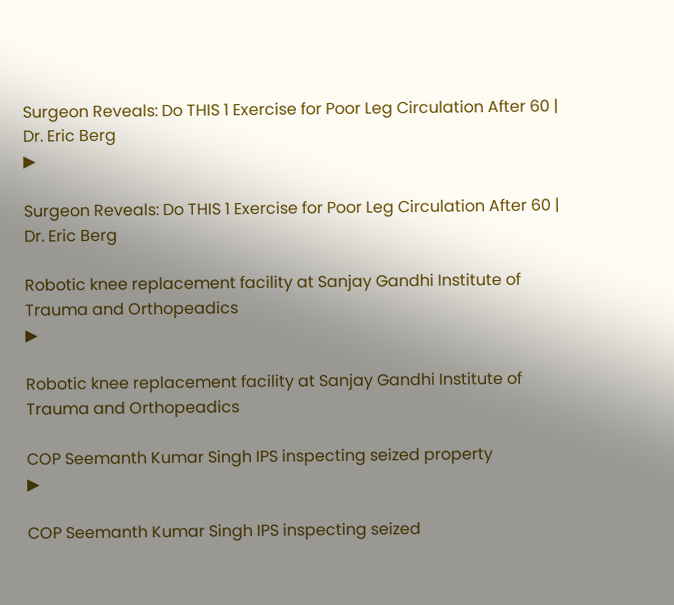Surgeon Reveals: Do THIS 1 Exercise for Poor Leg Circulation After 60 | Dr. Eric Berg
▶

Surgeon Reveals: Do THIS 1 Exercise for Poor Leg Circulation After 60 | Dr. Eric Berg

Robotic knee replacement facility at Sanjay Gandhi Institute of Trauma and Orthopeadics
▶

Robotic knee replacement facility at Sanjay Gandhi Institute of Trauma and Orthopeadics

COP Seemanth Kumar Singh IPS inspecting seized property
▶

COP Seemanth Kumar Singh IPS inspecting seized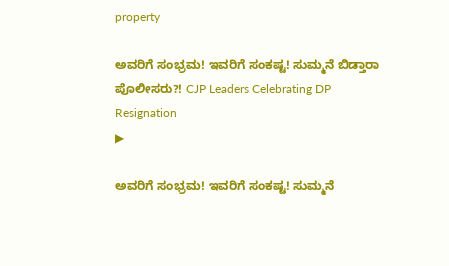property

ಅವರಿಗೆ ಸಂಭ್ರಮ! ಇವರಿಗೆ ಸಂಕಷ್ಟ! ಸುಮ್ಮನೆ ಬಿಡ್ತಾರಾ ಪೊಲೀಸರು?! CJP Leaders Celebrating DP Resignation
▶

ಅವರಿಗೆ ಸಂಭ್ರಮ! ಇವರಿಗೆ ಸಂಕಷ್ಟ! ಸುಮ್ಮನೆ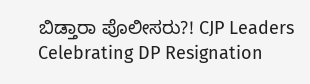ಬಿಡ್ತಾರಾ ಪೊಲೀಸರು?! CJP Leaders Celebrating DP Resignation